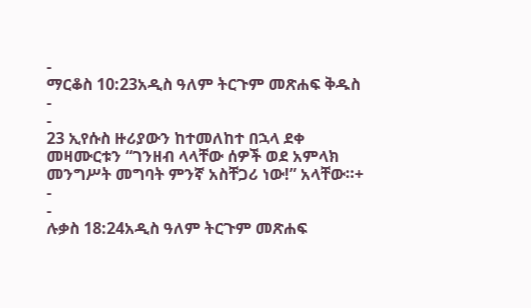-
ማርቆስ 10:23አዲስ ዓለም ትርጉም መጽሐፍ ቅዱስ
-
-
23 ኢየሱስ ዙሪያውን ከተመለከተ በኋላ ደቀ መዛሙርቱን “ገንዘብ ላላቸው ሰዎች ወደ አምላክ መንግሥት መግባት ምንኛ አስቸጋሪ ነው!” አላቸው።+
-
-
ሉቃስ 18:24አዲስ ዓለም ትርጉም መጽሐፍ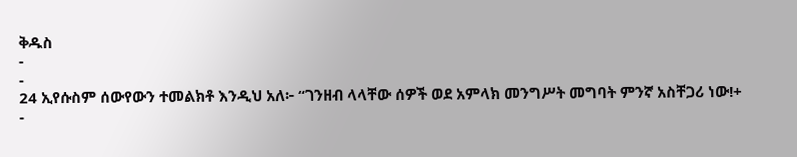ቅዱስ
-
-
24 ኢየሱስም ሰውየውን ተመልክቶ እንዲህ አለ፦ “ገንዘብ ላላቸው ሰዎች ወደ አምላክ መንግሥት መግባት ምንኛ አስቸጋሪ ነው!+
-